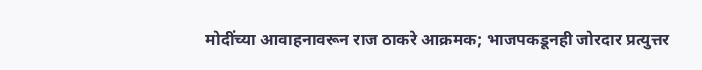मोदींच्या आवाहनावरून राज ठाकरे आक्रमक; भाजपकडूनही जोरदार प्रत्युत्तर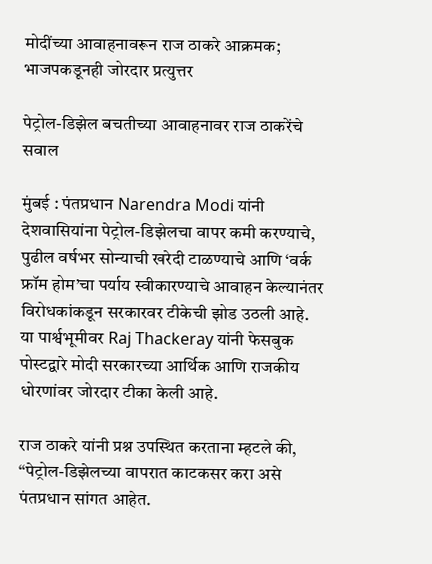मोदींच्या आवाहनावरून राज ठाकरे आक्रमक; भाजपकडूनही जोरदार प्रत्युत्तर

पेट्रोल-डिझेल बचतीच्या आवाहनावर राज ठाकरेंचे सवाल

मुंबई : पंतप्रधान Narendra Modi यांनी देशवासियांना पेट्रोल-डिझेलचा वापर कमी करण्याचे, पुढील वर्षभर सोन्याची खरेदी टाळण्याचे आणि ‘वर्क फ्रॉम होम’चा पर्याय स्वीकारण्याचे आवाहन केल्यानंतर विरोधकांकडून सरकारवर टीकेची झोड उठली आहे. या पार्श्वभूमीवर Raj Thackeray यांनी फेसबुक पोस्टद्वारे मोदी सरकारच्या आर्थिक आणि राजकीय धोरणांवर जोरदार टीका केली आहे.

राज ठाकरे यांनी प्रश्न उपस्थित करताना म्हटले की, “पेट्रोल-डिझेलच्या वापरात काटकसर करा असे पंतप्रधान सांगत आहेत.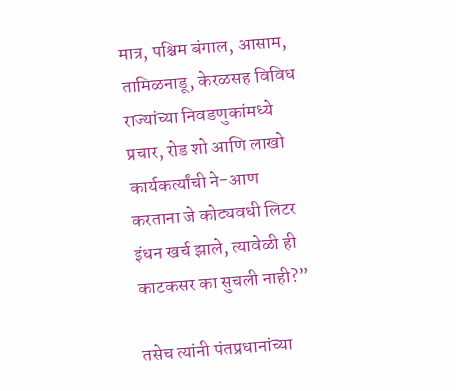मात्र, पश्चिम बंगाल, आसाम, तामिळनाडू, केरळसह विविध राज्यांच्या निवडणुकांमध्ये प्रचार, रोड शो आणि लाखो कार्यकर्त्यांची ने-आण करताना जे कोट्यवधी लिटर इंधन खर्च झाले, त्यावेळी ही काटकसर का सुचली नाही?”

तसेच त्यांनी पंतप्रधानांच्या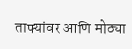ताफ्यांवर आणि मोठ्या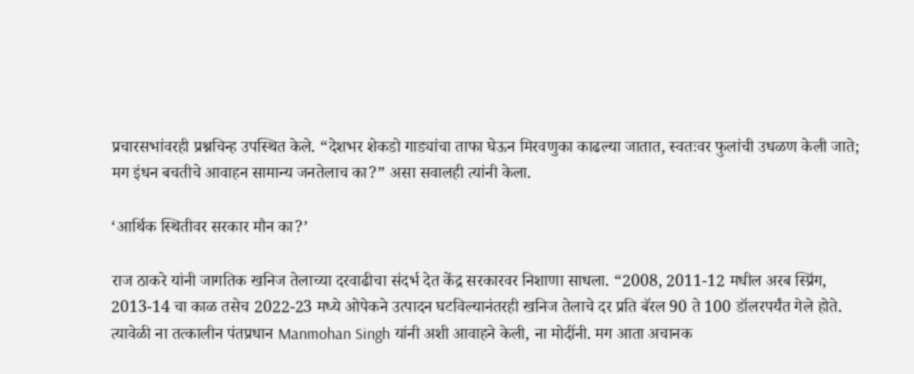प्रचारसभांवरही प्रश्नचिन्ह उपस्थित केले. “देशभर शेकडो गाड्यांचा ताफा घेऊन मिरवणुका काढल्या जातात, स्वतःवर फुलांची उधळण केली जाते; मग इंधन बचतीचे आवाहन सामान्य जनतेलाच का?” असा सवालही त्यांनी केला.

‘आर्थिक स्थितीवर सरकार मौन का?’

राज ठाकरे यांनी जागतिक खनिज तेलाच्या दरवाढीचा संदर्भ देत केंद्र सरकारवर निशाणा साधला. “2008, 2011-12 मधील अरब स्प्रिंग, 2013-14 चा काळ तसेच 2022-23 मध्ये ओपेकने उत्पादन घटविल्यानंतरही खनिज तेलाचे दर प्रति बॅरल 90 ते 100 डॉलरपर्यंत गेले होते. त्यावेळी ना तत्कालीन पंतप्रधान Manmohan Singh यांनी अशी आवाहने केली, ना मोदींनी. मग आता अचानक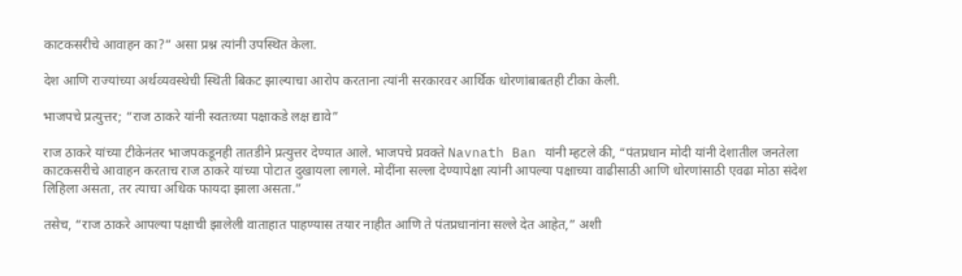काटकसरीचे आवाहन का?” असा प्रश्न त्यांनी उपस्थित केला.

देश आणि राज्यांच्या अर्थव्यवस्थेची स्थिती बिकट झाल्याचा आरोप करताना त्यांनी सरकारवर आर्थिक धोरणांबाबतही टीका केली.

भाजपचे प्रत्युत्तर; “राज ठाकरे यांनी स्वतःच्या पक्षाकडे लक्ष द्यावे”

राज ठाकरे यांच्या टीकेनंतर भाजपकडूनही तातडीने प्रत्युत्तर देण्यात आले. भाजपचे प्रवक्ते Navnath Ban यांनी म्हटले की, “पंतप्रधान मोदी यांनी देशातील जनतेला काटकसरीचे आवाहन करताच राज ठाकरे यांच्या पोटात दुखायला लागले. मोदींना सल्ला देण्यापेक्षा त्यांनी आपल्या पक्षाच्या वाढीसाठी आणि धोरणांसाठी एवढा मोठा संदेश लिहिला असता, तर त्याचा अधिक फायदा झाला असता.”

तसेच, “राज ठाकरे आपल्या पक्षाची झालेली वाताहात पाहण्यास तयार नाहीत आणि ते पंतप्रधानांना सल्ले देत आहेत,” अशी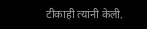टीकाही त्यांनी केली.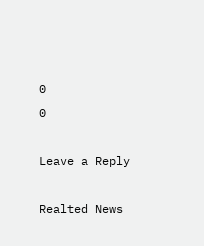0
0

Leave a Reply

Realted News